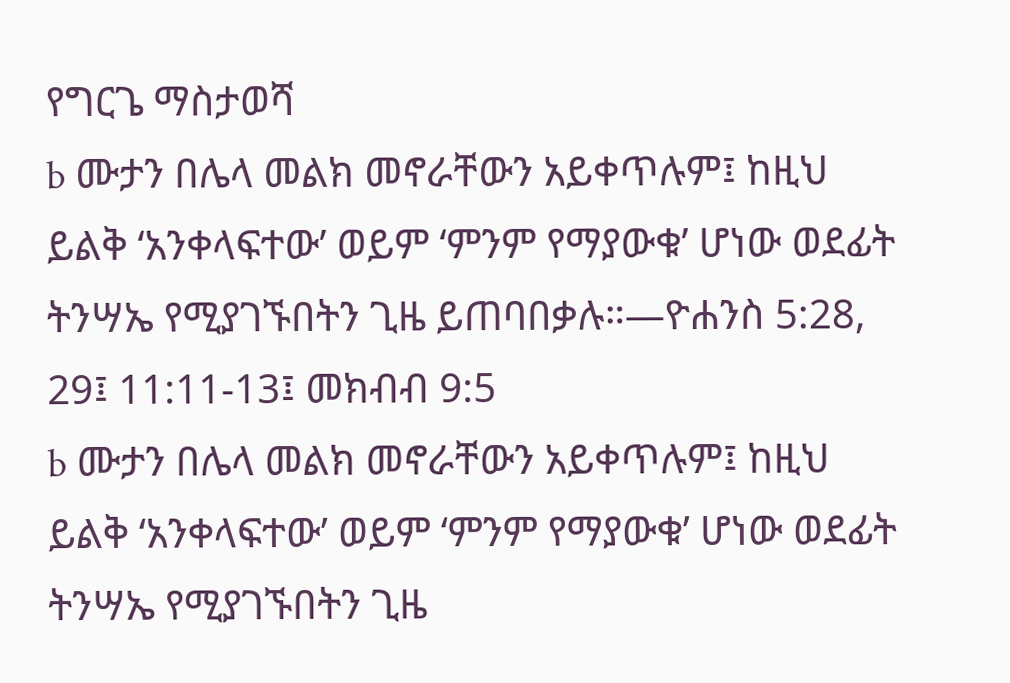የግርጌ ማስታወሻ
b ሙታን በሌላ መልክ መኖራቸውን አይቀጥሉም፤ ከዚህ ይልቅ ‘አንቀላፍተው’ ወይም ‘ምንም የማያውቁ’ ሆነው ወደፊት ትንሣኤ የሚያገኙበትን ጊዜ ይጠባበቃሉ።—ዮሐንስ 5:28, 29፤ 11:11-13፤ መክብብ 9:5
b ሙታን በሌላ መልክ መኖራቸውን አይቀጥሉም፤ ከዚህ ይልቅ ‘አንቀላፍተው’ ወይም ‘ምንም የማያውቁ’ ሆነው ወደፊት ትንሣኤ የሚያገኙበትን ጊዜ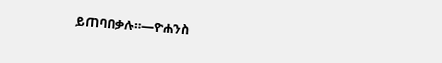ይጠባበቃሉ።—ዮሐንስ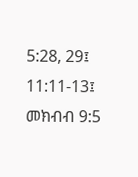5:28, 29፤ 11:11-13፤ መክብብ 9:5